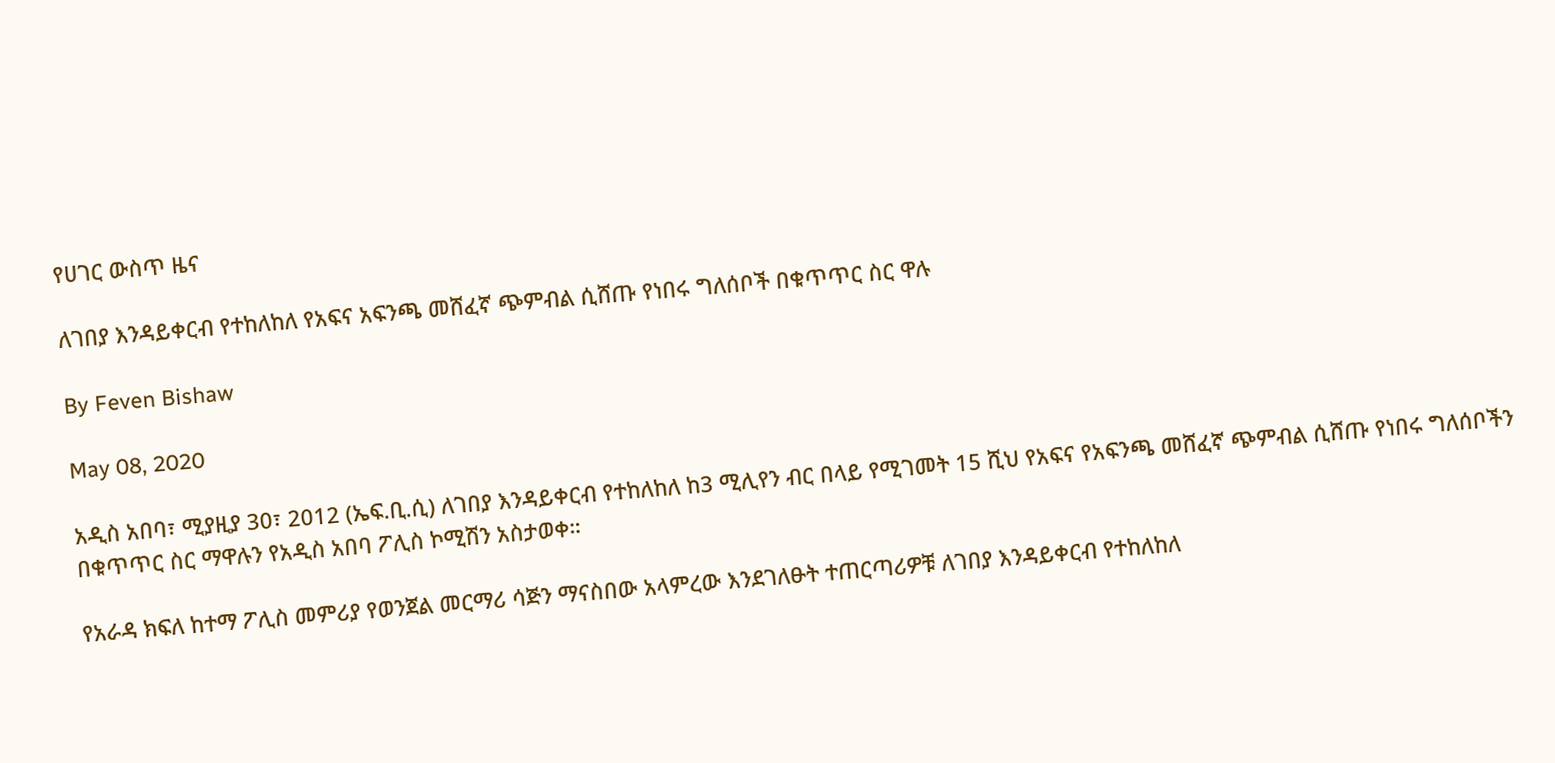የሀገር ውስጥ ዜና

ለገበያ እንዳይቀርብ የተከለከለ የአፍና አፍንጫ መሸፈኛ ጭምብል ሲሸጡ የነበሩ ግለሰቦች በቁጥጥር ስር ዋሉ

By Feven Bishaw

May 08, 2020

አዲስ አበባ፣ ሚያዚያ 30፣ 2012 (ኤፍ.ቢ.ሲ) ለገበያ እንዳይቀርብ የተከለከለ ከ3 ሚሊየን ብር በላይ የሚገመት 15 ሺህ የአፍና የአፍንጫ መሸፈኛ ጭምብል ሲሸጡ የነበሩ ግለሰቦችን በቁጥጥር ስር ማዋሉን የአዲስ አበባ ፖሊስ ኮሚሽን አስታወቀ።

የአራዳ ክፍለ ከተማ ፖሊስ መምሪያ የወንጀል መርማሪ ሳጅን ማናስበው አላምረው እንደገለፁት ተጠርጣሪዎቹ ለገበያ እንዳይቀርብ የተከለከለ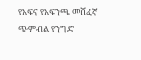የአፍና የአፍንጫ መሸፈኛ ጭምብል የንግድ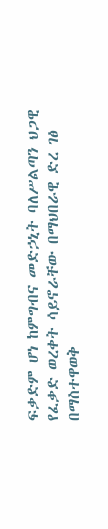ፍቃድም ሆነ ከምግብና መድኃኒት ባለሥልጣን ህጋዊ የፈቃድ ወረቀት ሳይኖራቸው በማህበራዊ ድረ ገፅ በማስተዋወቅ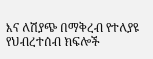እና ለሽያጭ በማቅረብ የተለያዩ የህብረተሰብ ክፍሎች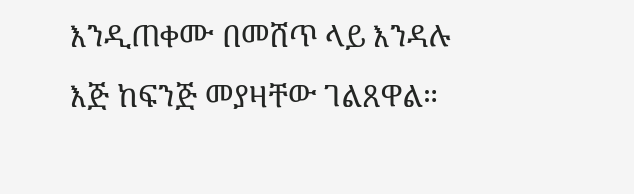እንዲጠቀሙ በመሸጥ ላይ እንዳሉ እጅ ከፍንጅ መያዛቸው ገልጸዋል።